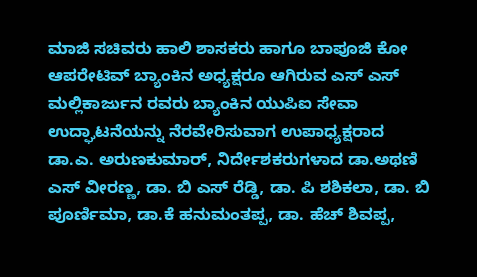ಮಾಜಿ ಸಚಿವರು ಹಾಲಿ ಶಾಸಕರು ಹಾಗೂ ಬಾಪೂಜಿ ಕೋ ಆಪರೇಟಿವ್ ಬ್ಯಾಂಕಿನ ಅಧ್ಯಕ್ಷರೂ ಆಗಿರುವ ಎಸ್ ಎಸ್ ಮಲ್ಲಿಕಾರ್ಜುನ ರವರು ಬ್ಯಾಂಕಿನ ಯುಪಿಐ ಸೇವಾ ಉದ್ಘಾಟನೆಯನ್ನು ನೆರವೇರಿಸುವಾಗ ಉಪಾಧ್ಯಕ್ಷರಾದ ಡಾ.ಎ. ಅರುಣಕುಮಾರ್, ನಿರ್ದೇಶಕರುಗಳಾದ ಡಾ.ಅಥಣಿ ಎಸ್ ವೀರಣ್ಣ, ಡಾ. ಬಿ ಎಸ್ ರೆಡ್ಡಿ, ಡಾ. ಪಿ ಶಶಿಕಲಾ, ಡಾ. ಬಿ ಪೂರ್ಣಿಮಾ, ಡಾ.ಕೆ ಹನುಮಂತಪ್ಪ, ಡಾ. ಹೆಚ್ ಶಿವಪ್ಪ,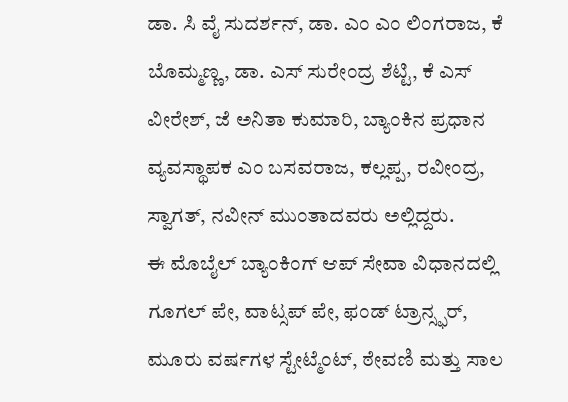ಡಾ. ಸಿ ವೈ ಸುದರ್ಶನ್, ಡಾ. ಎಂ ಎಂ ಲಿಂಗರಾಜ, ಕೆ ಬೊಮ್ಮಣ್ಣ, ಡಾ. ಎಸ್ ಸುರೇಂದ್ರ ಶೆಟ್ಟಿ, ಕೆ ಎಸ್ ವೀರೇಶ್, ಜೆ ಅನಿತಾ ಕುಮಾರಿ, ಬ್ಯಾಂಕಿನ ಪ್ರಧಾನ ವ್ಯವಸ್ಥಾಪಕ ಎಂ ಬಸವರಾಜ, ಕಲ್ಲಪ್ಪ, ರವೀಂದ್ರ, ಸ್ವಾಗತ್, ನವೀನ್ ಮುಂತಾದವರು ಅಲ್ಲಿದ್ದರು.
ಈ ಮೊಬೈಲ್ ಬ್ಯಾಂಕಿಂಗ್ ಆಪ್ ಸೇವಾ ವಿಧಾನದಲ್ಲಿ ಗೂಗಲ್ ಪೇ, ವಾಟ್ಸಪ್ ಪೇ, ಫಂಡ್ ಟ್ರಾನ್ಸ್ಫರ್, ಮೂರು ವರ್ಷಗಳ ಸ್ಟೇಟ್ಮೆಂಟ್, ಠೇವಣಿ ಮತ್ತು ಸಾಲ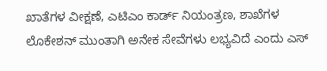ಖಾತೆಗಳ ವೀಕ್ಷಣೆ, ಎಟಿಎಂ ಕಾರ್ಡ್ ನಿಯಂತ್ರಣ, ಶಾಖೆಗಳ ಲೊಕೇಶನ್ ಮುಂತಾಗಿ ಅನೇಕ ಸೇವೆಗಳು ಲಭ್ಯವಿದೆ ಎಂದು ಎಸ್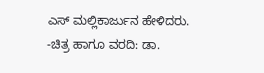ಎಸ್ ಮಲ್ಲಿಕಾರ್ಜುನ ಹೇಳಿದರು.
-ಚಿತ್ರ ಹಾಗೂ ವರದಿ: ಡಾ.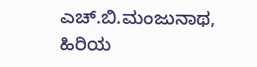ಎಚ್.ಬಿ.ಮಂಜುನಾಥ, ಹಿರಿಯ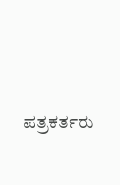ಪತ್ರಕರ್ತರು